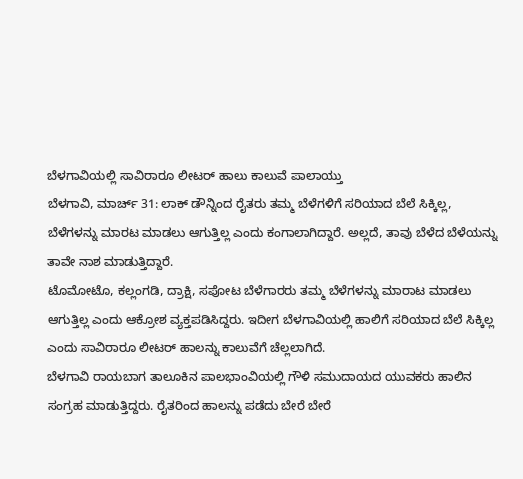ಬೆಳಗಾವಿಯಲ್ಲಿ ಸಾವಿರಾರೂ ಲೀಟರ್ ಹಾಲು ಕಾಲುವೆ ಪಾಲಾಯ್ತು
ಬೆಳಗಾವಿ, ಮಾರ್ಚ್ 31: ಲಾಕ್ ಡೌನ್ನಿಂದ ರೈತರು ತಮ್ಮ ಬೆಳೆಗಳಿಗೆ ಸರಿಯಾದ ಬೆಲೆ ಸಿಕ್ಕಿಲ್ಲ, ಬೆಳೆಗಳನ್ನು ಮಾರಟ ಮಾಡಲು ಆಗುತ್ತಿಲ್ಲ ಎಂದು ಕಂಗಾಲಾಗಿದ್ದಾರೆ. ಅಲ್ಲದೆ, ತಾವು ಬೆಳೆದ ಬೆಳೆಯನ್ನು ತಾವೇ ನಾಶ ಮಾಡುತ್ತಿದ್ದಾರೆ.
ಟೊಮೋಟೊ, ಕಲ್ಲಂಗಡಿ, ದ್ರಾಕ್ಷಿ, ಸಪೋಟ ಬೆಳೆಗಾರರು ತಮ್ಮ ಬೆಳೆಗಳನ್ನು ಮಾರಾಟ ಮಾಡಲು ಆಗುತ್ತಿಲ್ಲ ಎಂದು ಆಕ್ರೋಶ ವ್ಯಕ್ತಪಡಿಸಿದ್ದರು. ಇದೀಗ ಬೆಳಗಾವಿಯಲ್ಲಿ ಹಾಲಿಗೆ ಸರಿಯಾದ ಬೆಲೆ ಸಿಕ್ಕಿಲ್ಲ ಎಂದು ಸಾವಿರಾರೂ ಲೀಟರ್ ಹಾಲನ್ನು ಕಾಲುವೆಗೆ ಚೆಲ್ಲಲಾಗಿದೆ.
ಬೆಳಗಾವಿ ರಾಯಬಾಗ ತಾಲೂಕಿನ ಪಾಲಭಾಂವಿಯಲ್ಲಿ ಗೌಳಿ ಸಮುದಾಯದ ಯುವಕರು ಹಾಲಿನ ಸಂಗ್ರಹ ಮಾಡುತ್ತಿದ್ದರು. ರೈತರಿಂದ ಹಾಲನ್ನು ಪಡೆದು ಬೇರೆ ಬೇರೆ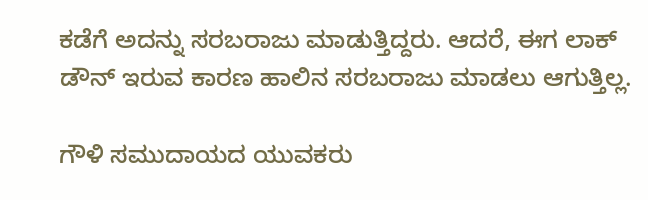ಕಡೆಗೆ ಅದನ್ನು ಸರಬರಾಜು ಮಾಡುತ್ತಿದ್ದರು. ಆದರೆ, ಈಗ ಲಾಕ್ ಡೌನ್ ಇರುವ ಕಾರಣ ಹಾಲಿನ ಸರಬರಾಜು ಮಾಡಲು ಆಗುತ್ತಿಲ್ಲ.

ಗೌಳಿ ಸಮುದಾಯದ ಯುವಕರು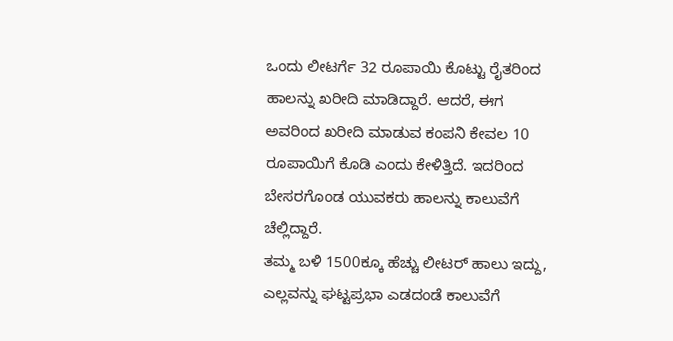ಒಂದು ಲೀಟರ್ಗೆ 32 ರೂಪಾಯಿ ಕೊಟ್ಟು ರೈತರಿಂದ ಹಾಲನ್ನು ಖರೀದಿ ಮಾಡಿದ್ದಾರೆ. ಆದರೆ, ಈಗ ಅವರಿಂದ ಖರೀದಿ ಮಾಡುವ ಕಂಪನಿ ಕೇವಲ 10 ರೂಪಾಯಿಗೆ ಕೊಡಿ ಎಂದು ಕೇಳಿತ್ತಿದೆ. ಇದರಿಂದ ಬೇಸರಗೊಂಡ ಯುವಕರು ಹಾಲನ್ನು ಕಾಲುವೆಗೆ ಚೆಲ್ಲಿದ್ದಾರೆ.
ತಮ್ಮ ಬಳಿ 1500ಕ್ಕೂ ಹೆಚ್ಚು ಲೀಟರ್ ಹಾಲು ಇದ್ದು, ಎಲ್ಲವನ್ನು ಘಟ್ಟಪ್ರಭಾ ಎಡದಂಡೆ ಕಾಲುವೆಗೆ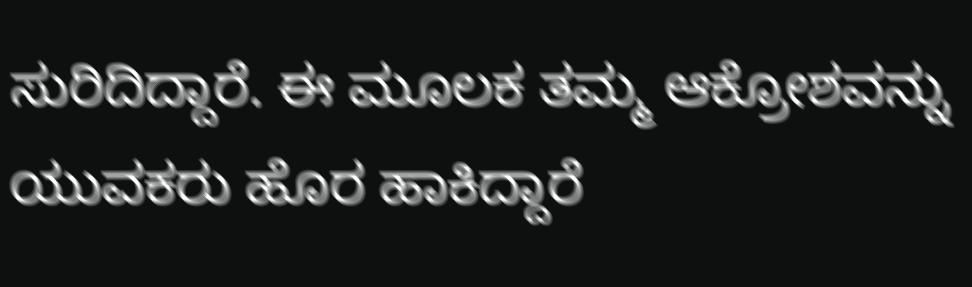ಸುರಿದಿದ್ದಾರೆ. ಈ ಮೂಲಕ ತಮ್ಮ ಆಕ್ರೋಶವನ್ನು ಯುವಕರು ಹೊರ ಹಾಕಿದ್ದಾರೆ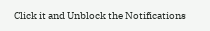Click it and Unblock the Notifications